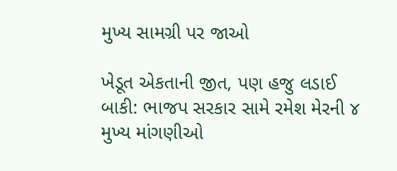મુખ્ય સામગ્રી પર જાઓ

ખેડૂત એકતાની જીત, પણ હજુ લડાઈ બાકી: ભાજપ સરકાર સામે રમેશ મેરની ૪ મુખ્ય માંગણીઓ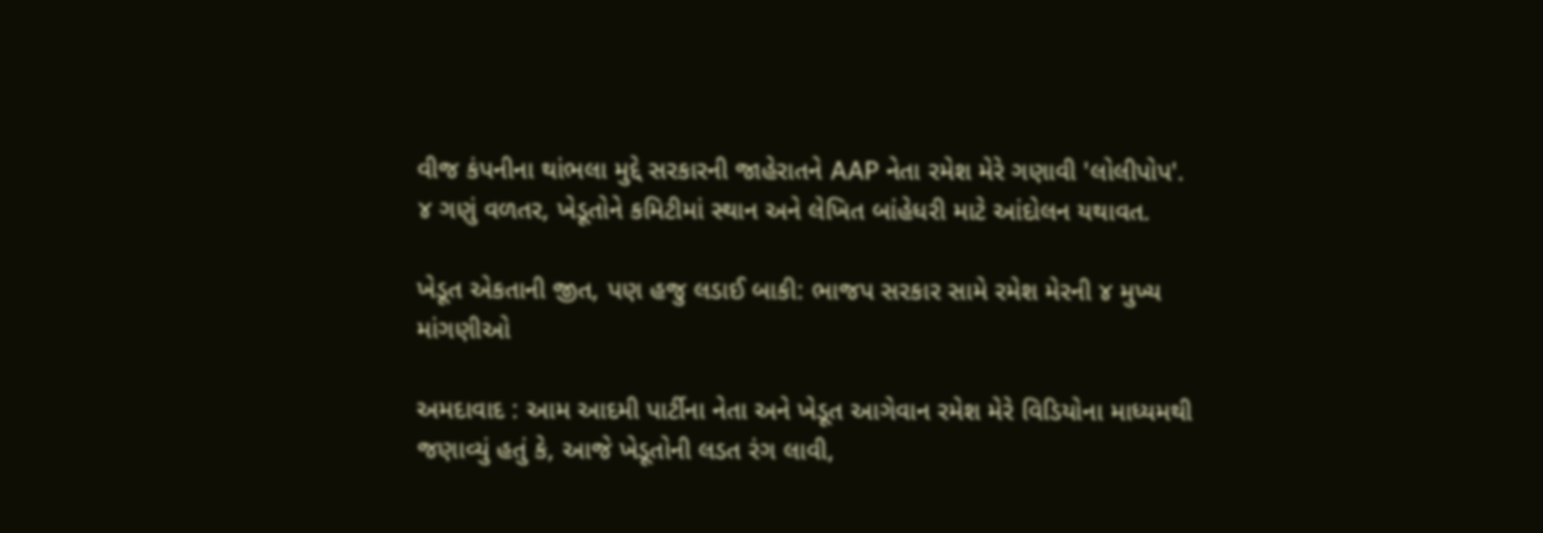વીજ કંપનીના થાંભલા મુદ્દે સરકારની જાહેરાતને AAP નેતા રમેશ મેરે ગણાવી 'લોલીપોપ'. ૪ ગણું વળતર, ખેડૂતોને કમિટીમાં સ્થાન અને લેખિત બાંહેધરી માટે આંદોલન યથાવત.

ખેડૂત એકતાની જીત, પણ હજુ લડાઈ બાકી: ભાજપ સરકાર સામે રમેશ મેરની ૪ મુખ્ય માંગણીઓ

અમદાવાદ : આમ આદમી પાર્ટીના નેતા અને ખેડૂત આગેવાન રમેશ મેરે વિડિયોના માધ્યમથી જણાવ્યું હતું કે, આજે ખેડૂતોની લડત રંગ લાવી,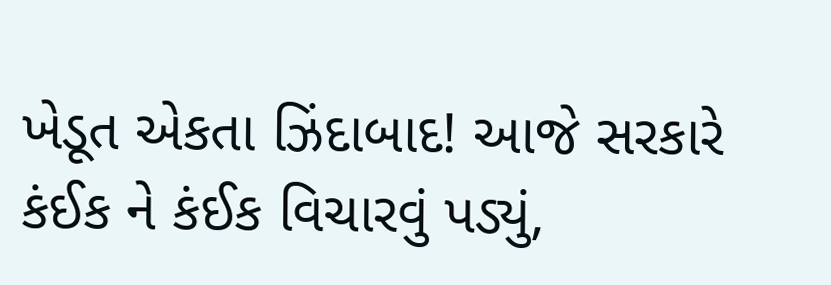ખેડૂત એકતા ઝિંદાબાદ! આજે સરકારે કંઈક ને કંઈક વિચારવું પડ્યું,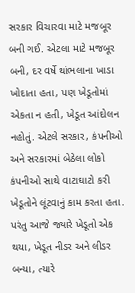સરકાર વિચારવા માટે મજબૂર બની ગઈ. એટલા માટે મજબૂર બની, દર વર્ષે થાંભલાના ખાડા ખોદાતા હતા, પણ ખેડૂતોમાં એકતા ન હતી, ખેડૂત આંદોલન નહોતું. એટલે સરકાર, કંપનીઓ અને સરકારમાં બેઠેલા લોકો કંપનીઓ સાથે વાટાઘાટો કરી ખેડૂતોને લૂંટવાનું કામ કરતા હતા. પરંતુ આજે જ્યારે ખેડૂતો એક થયા, ખેડૂત નીડર અને લીડર બન્યા, ત્યારે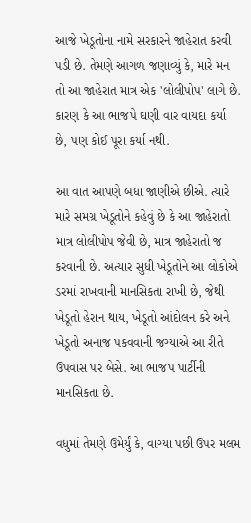આજે ખેડૂતોના નામે સરકારને જાહેરાત કરવી પડી છે. તેમણે આગળ જણાવ્યું કે, મારે મન તો આ જાહેરાત માત્ર એક 'લોલીપોપ' લાગે છે. કારણ કે આ ભાજપે ઘણી વાર વાયદા કર્યા છે, પણ કોઈ પૂરા કર્યા નથી.

આ વાત આપણે બધા જાણીએ છીએ. ત્યારે મારે સમગ્ર ખેડૂતોને કહેવું છે કે આ જાહેરાતો માત્ર લોલીપોપ જેવી છે, માત્ર જાહેરાતો જ કરવાની છે. અત્યાર સુધી ખેડૂતોને આ લોકોએ ડરમાં રાખવાની માનસિકતા રાખી છે, જેથી ખેડૂતો હેરાન થાય, ખેડૂતો આંદોલન કરે અને ખેડૂતો અનાજ પકવવાની જગ્યાએ આ રીતે ઉપવાસ પર બેસે. આ ભાજપ પાર્ટીની માનસિકતા છે.

વધુમાં તેમણે ઉમેર્યું કે, વાગ્યા પછી ઉપર મલમ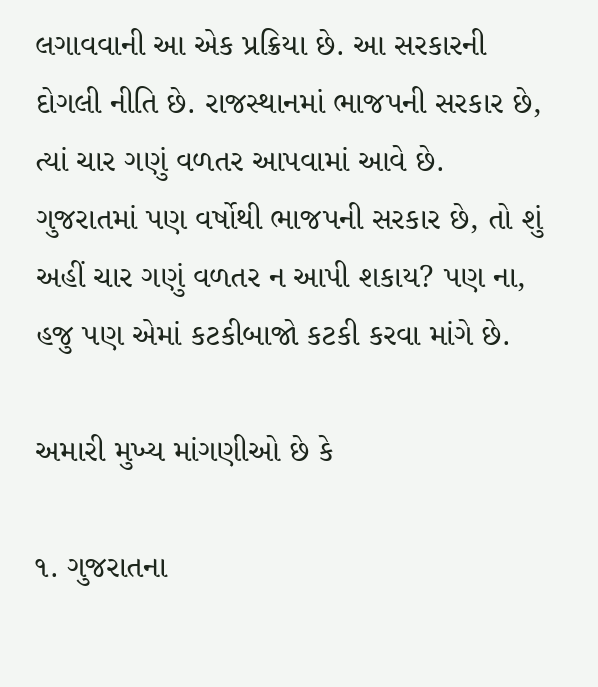લગાવવાની આ એક પ્રક્રિયા છે. આ સરકારની દોગલી નીતિ છે. રાજસ્થાનમાં ભાજપની સરકાર છે, ત્યાં ચાર ગણું વળતર આપવામાં આવે છે. ગુજરાતમાં પણ વર્ષોથી ભાજપની સરકાર છે, તો શું અહીં ચાર ગણું વળતર ન આપી શકાય? પણ ના, હજુ પણ એમાં કટકીબાજો કટકી કરવા માંગે છે.

અમારી મુખ્ય માંગણીઓ છે કે

૧. ગુજરાતના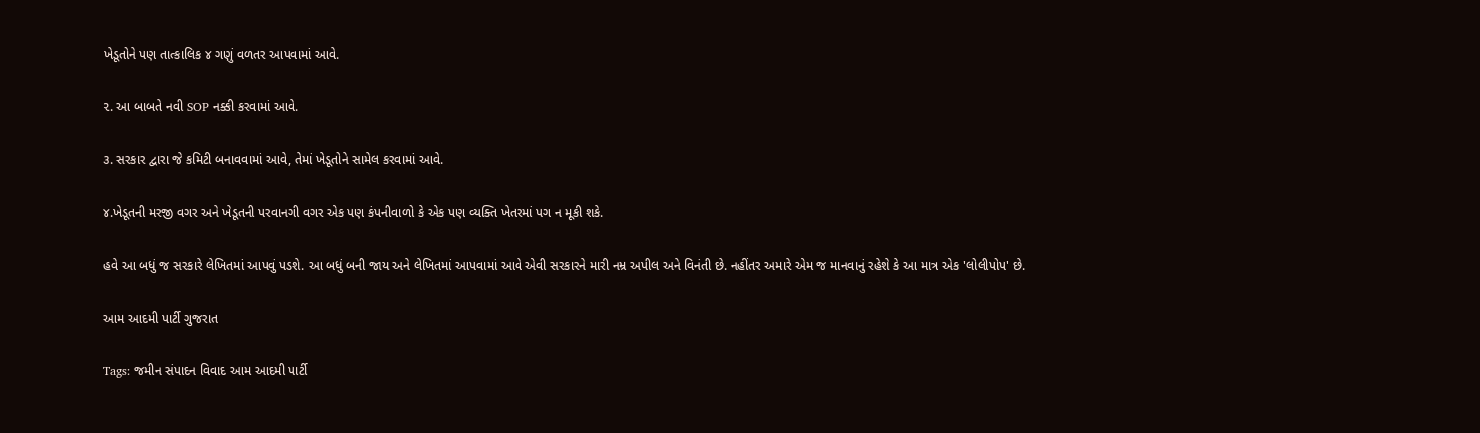ખેડૂતોને પણ તાત્કાલિક ૪ ગણું વળતર આપવામાં આવે.

૨. આ બાબતે નવી SOP નક્કી કરવામાં આવે.

૩. સરકાર દ્વારા જે કમિટી બનાવવામાં આવે, તેમાં ખેડૂતોને સામેલ કરવામાં આવે.

૪.ખેડૂતની મરજી વગર અને ખેડૂતની પરવાનગી વગર એક પણ કંપનીવાળો કે એક પણ વ્યક્તિ ખેતરમાં પગ ન મૂકી શકે.

હવે આ બધું જ સરકારે લેખિતમાં આપવું પડશે. આ બધું બની જાય અને લેખિતમાં આપવામાં આવે એવી સરકારને મારી નમ્ર અપીલ અને વિનંતી છે. નહીંતર અમારે એમ જ માનવાનું રહેશે કે આ માત્ર એક 'લોલીપોપ' છે.

આમ આદમી પાર્ટી ગુજરાત

Tags: જમીન સંપાદન વિવાદ આમ આદમી પાર્ટી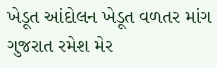ખેડૂત આંદોલન ખેડૂત વળતર માંગ ગુજરાત રમેશ મેર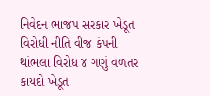નિવેદન ભાજપ સરકાર ખેડૂત વિરોધી નીતિ વીજ કંપની થાંભલા વિરોધ ૪ ગણું વળતર કાયદો ખેડૂત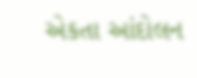એકતા આંદોલન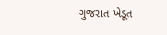ગુજરાત ખેડૂત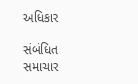અધિકાર

સંબંધિત સમાચાર